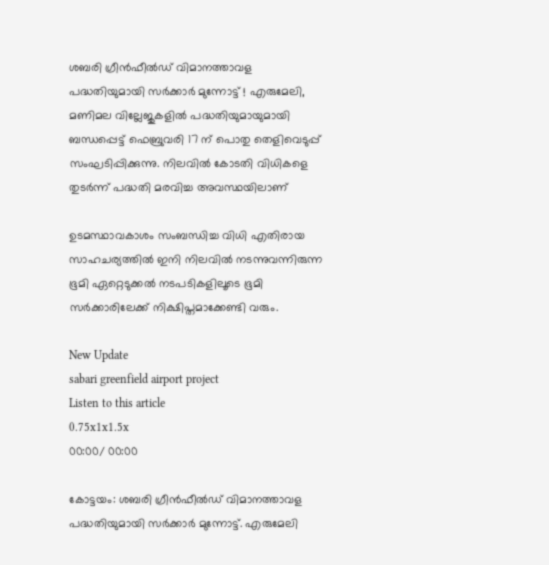ശബരി ഗ്രീൻഫീൽഡ് വിമാനത്താവള പദ്ധതിയുമായി സർക്കാർ മുന്നോട്ട് ! എരുമേലി, മണിമല വില്ലേജുകളിൽ പദ്ധതിയുമായുമായി ബന്ധപ്പെട്ട് ഫെബ്രുവരി 17 ന് പൊതു തെളിവെടുപ്പ് സംഘടിപ്പിക്കുന്നു. നിലവിൽ കോടതി വിധികളെ തുടർന്ന് പദ്ധതി മരവിച്ച അവസ്ഥയിലാണ്

ഉടമസ്ഥാവകാശം സംബന്ധിച്ച വിധി എതിരായ സാഹചര്യത്തിൽ ഇനി നിലവിൽ നടന്നുവന്നിരുന്ന ഭൂമി ഏറ്റെടുക്കൽ നടപടികളിലൂടെ ഭൂമി സർക്കാരിലേക്ക് നിക്ഷിപ്തമാക്കേണ്ടി വരും.

New Update
sabari greenfield airport project
Listen to this article
0.75x1x1.5x
00:00/ 00:00

കോട്ടയം: ശബരി ഗ്രീൻഫീൽഡ് വിമാനത്താവള പദ്ധതിയുമായി സർക്കാർ മുന്നോട്ട്. എരുമേലി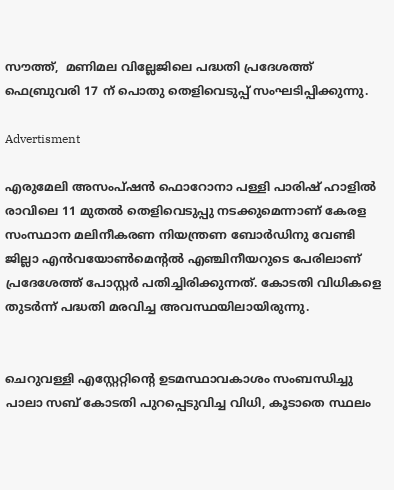സൗത്ത്,  മണിമല വില്ലേജിലെ പദ്ധതി പ്രദേശത്ത് ഫെബ്രുവരി 17 ന് പൊതു തെളിവെടുപ്പ് സംഘടിപ്പിക്കുന്നു.

Advertisment

എരുമേലി അസംപ്ഷൻ ഫൊറോനാ പള്ളി പാരിഷ് ഹാളിൽ രാവിലെ 11 മുതൽ തെളിവെടുപ്പു നടക്കുമെന്നാണ് കേരള സംസ്ഥാന മലിനീകരണ നിയന്ത്രണ ബോർഡിനു വേണ്ടി ജില്ലാ എൻവയോൺമെന്റൽ എഞ്ചിനീയറുടെ പേരിലാണ് പ്രദേശേത്ത് പോസ്റ്റർ പതിച്ചിരിക്കുന്നത്. കോടതി വിധികളെ തുടർന്ന് പദ്ധതി മരവിച്ച അവസ്ഥയിലായിരുന്നു.


ചെറുവള്ളി എസ്റ്റേറ്റിന്റെ ഉടമസ്ഥാവകാശം സംബന്ധിച്ചു പാലാ സബ് കോടതി പുറപ്പെടുവിച്ച വിധി, കൂടാതെ സ്ഥലം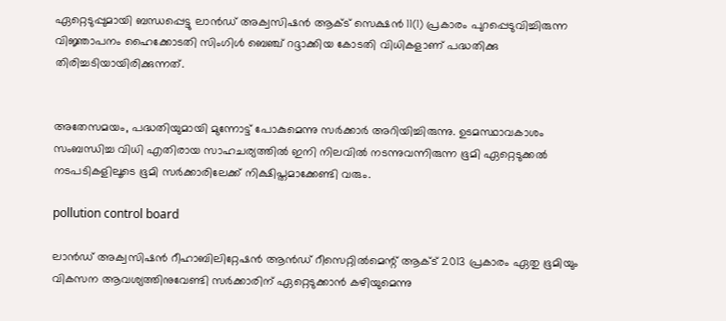ഏറ്റെടുപ്പുമായി ബന്ധപ്പെട്ടു ലാന്‍ഡ് അക്വസിഷന്‍ ആക്ട് സെക്ഷന്‍ 11(1) പ്രകാരം പുറപ്പെടുവിച്ചിരുന്ന വിജ്ഞാപനം ഹൈക്കോടതി സിംഗിള്‍ ബെഞ്ച് റദ്ദാക്കിയ കോടതി വിധികളാണ് പദ്ധതിക്കു തിരിച്ചടിയായിരിക്കുന്നത്.


അതേസമയം, പദ്ധതിയുമായി മുന്നോട്ട് പോകുമെന്നു സർക്കാർ അറിയിച്ചിരുന്നു. ഉടമസ്ഥാവകാശം സംബന്ധിച്ച വിധി എതിരായ സാഹചര്യത്തിൽ ഇനി നിലവിൽ നടന്നുവന്നിരുന്ന ഭൂമി ഏറ്റെടുക്കൽ നടപടികളിലൂടെ ഭൂമി സർക്കാരിലേക്ക് നിക്ഷിപ്തമാക്കേണ്ടി വരും.

pollution control board

ലാൻഡ് അക്വസിഷൻ റീഹാബിലിറ്റേഷൻ ആൻഡ് റീസെറ്റിൽമെന്റ് ആക്ട് 2013 പ്രകാരം ഏതു ഭൂമിയും വികസന ആവശ്യത്തിനുവേണ്ടി സർക്കാരിന് ഏറ്റെടുക്കാൻ കഴിയുമെന്നു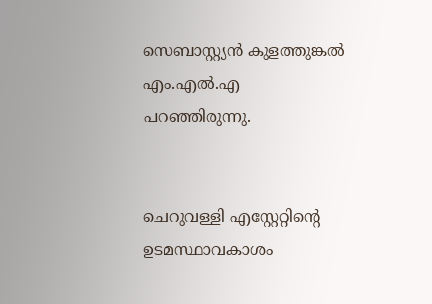സെബാസ്റ്റ്യന്‍ കുളത്തുങ്കല്‍ എം.എൽ.എ പറഞ്ഞിരുന്നു.


ചെറുവള്ളി എസ്റ്റേറ്റിന്റെ ഉടമസ്ഥാവകാശം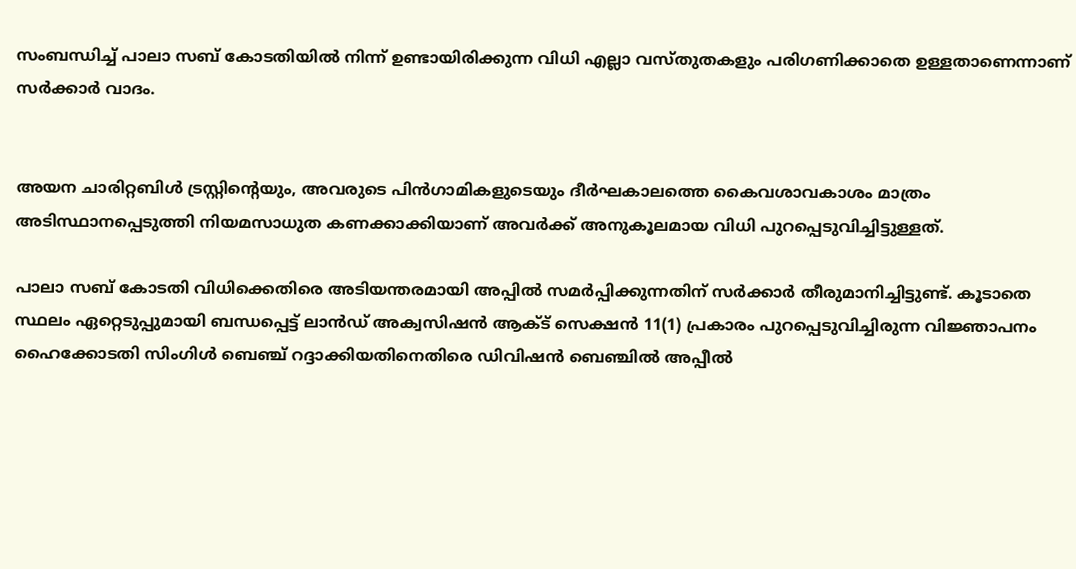സംബന്ധിച്ച് പാലാ സബ് കോടതിയിൽ നിന്ന് ഉണ്ടായിരിക്കുന്ന വിധി എല്ലാ വസ്തുതകളും പരിഗണിക്കാതെ ഉള്ളതാണെന്നാണ് സർക്കാർ വാദം.


അയന ചാരിറ്റബിൾ ട്രസ്റ്റിന്റെയും, അവരുടെ പിൻഗാമികളുടെയും ദീർഘകാലത്തെ കൈവശാവകാശം മാത്രം അടിസ്ഥാനപ്പെടുത്തി നിയമസാധുത കണക്കാക്കിയാണ് അവർക്ക് അനുകൂലമായ വിധി പുറപ്പെടുവിച്ചിട്ടുള്ളത്.

പാലാ സബ് കോടതി വിധിക്കെതിരെ അടിയന്തരമായി അപ്പിൽ സമർപ്പിക്കുന്നതിന് സർക്കാർ തീരുമാനിച്ചിട്ടുണ്ട്. കൂടാതെ സ്ഥലം ഏറ്റെടുപ്പുമായി ബന്ധപ്പെട്ട് ലാൻഡ് അക്വസിഷന്‍ ആക്ട് സെക്ഷൻ 11(1) പ്രകാരം പുറപ്പെടുവിച്ചിരുന്ന വിജ്ഞാപനം ഹൈക്കോടതി സിംഗിൾ ബെഞ്ച് റദ്ദാക്കിയതിനെതിരെ ഡിവിഷൻ ബെഞ്ചിൽ അപ്പീൽ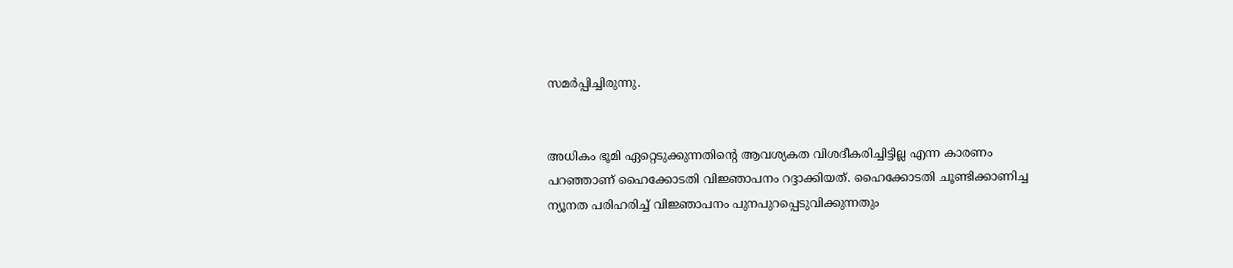സമർപ്പിച്ചിരുന്നു.


അധികം ഭൂമി ഏറ്റെടുക്കുന്നതിന്റെ ആവശ്യകത വിശദീകരിച്ചിട്ടില്ല എന്ന കാരണം പറഞ്ഞാണ് ഹൈക്കോടതി വിജ്ഞാപനം റദ്ദാക്കിയത്. ഹൈക്കോടതി ചൂണ്ടിക്കാണിച്ച ന്യൂനത പരിഹരിച്ച് വിജ്ഞാപനം പുനപുറപ്പെടുവിക്കുന്നതും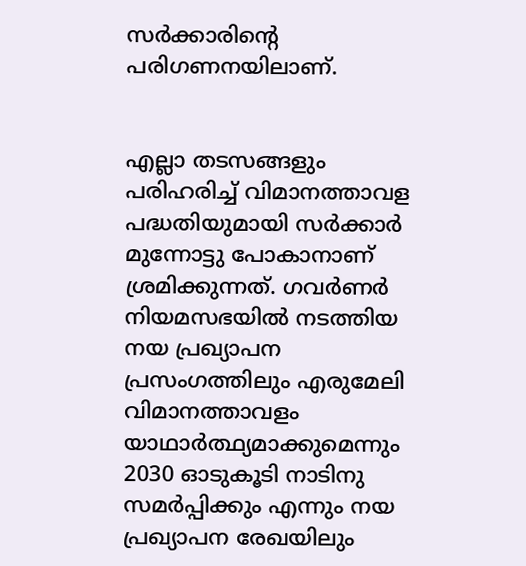സർക്കാരിന്റെ പരിഗണനയിലാണ്.


എല്ലാ തടസങ്ങളും പരിഹരിച്ച് വിമാനത്താവള പദ്ധതിയുമായി സർക്കാർ മുന്നോട്ടു പോകാനാണ് ശ്രമിക്കുന്നത്. ഗവർണർ നിയമസഭയിൽ നടത്തിയ നയ പ്രഖ്യാപന പ്രസംഗത്തിലും എരുമേലി വിമാനത്താവളം യാഥാർത്ഥ്യമാക്കുമെന്നും 2030 ഓടുകൂടി നാടിനു സമർപ്പിക്കും എന്നും നയ പ്രഖ്യാപന രേഖയിലും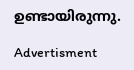ഉണ്ടായിരുന്നു.

Advertisment